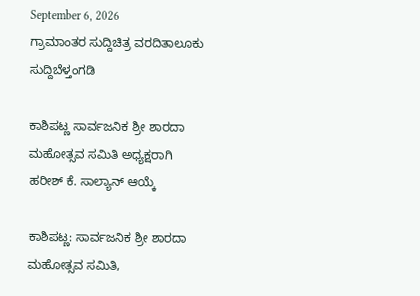September 6, 2026
ಗ್ರಾಮಾಂತರ ಸುದ್ದಿಚಿತ್ರ ವರದಿತಾಲೂಕು ಸುದ್ದಿಬೆಳ್ತಂಗಡಿ

ಕಾಶಿಪಟ್ಣ ಸಾರ್ವಜನಿಕ ಶ್ರೀ ಶಾರದಾ ಮಹೋತ್ಸವ ಸಮಿತಿ ಅಧ್ಯಕ್ಷರಾಗಿ ಹರೀಶ್ ಕೆ. ಸಾಲ್ಯಾನ್ ಆಯ್ಕೆ

ಕಾಶಿಪಟ್ಣ: ಸಾರ್ವಜನಿಕ ಶ್ರೀ ಶಾರದಾ ಮಹೋತ್ಸವ ಸಮಿತಿ,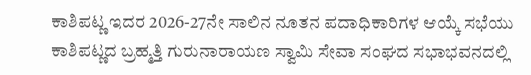ಕಾಶಿಪಟ್ಣ ಇದರ 2026-27ನೇ ಸಾಲಿನ ನೂತನ ಪದಾಧಿಕಾರಿಗಳ ಆಯ್ಕೆ ಸಭೆಯು ಕಾಶಿಪಟ್ಣದ ಬ್ರಹ್ಮತ್ತಿ ಗುರುನಾರಾಯಣ ಸ್ವಾಮಿ ಸೇವಾ ಸಂಘದ ಸಭಾಭವನದಲ್ಲಿ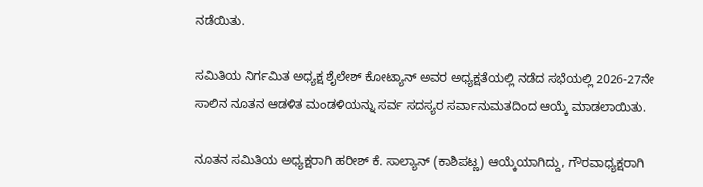ನಡೆಯಿತು.

ಸಮಿತಿಯ ನಿರ್ಗಮಿತ ಅಧ್ಯಕ್ಷ ಶೈಲೇಶ್ ಕೋಟ್ಯಾನ್ ಅವರ ಅಧ್ಯಕ್ಷತೆಯಲ್ಲಿ ನಡೆದ ಸಭೆಯಲ್ಲಿ 2026-27ನೇ ಸಾಲಿನ ನೂತನ ಆಡಳಿತ ಮಂಡಳಿಯನ್ನು ಸರ್ವ ಸದಸ್ಯರ ಸರ್ವಾನುಮತದಿಂದ ಆಯ್ಕೆ ಮಾಡಲಾಯಿತು.

ನೂತನ ಸಮಿತಿಯ ಅಧ್ಯಕ್ಷರಾಗಿ ಹರೀಶ್ ಕೆ. ಸಾಲ್ಯಾನ್ (ಕಾಶಿಪಟ್ಣ) ಆಯ್ಕೆಯಾಗಿದ್ದು, ಗೌರವಾಧ್ಯಕ್ಷರಾಗಿ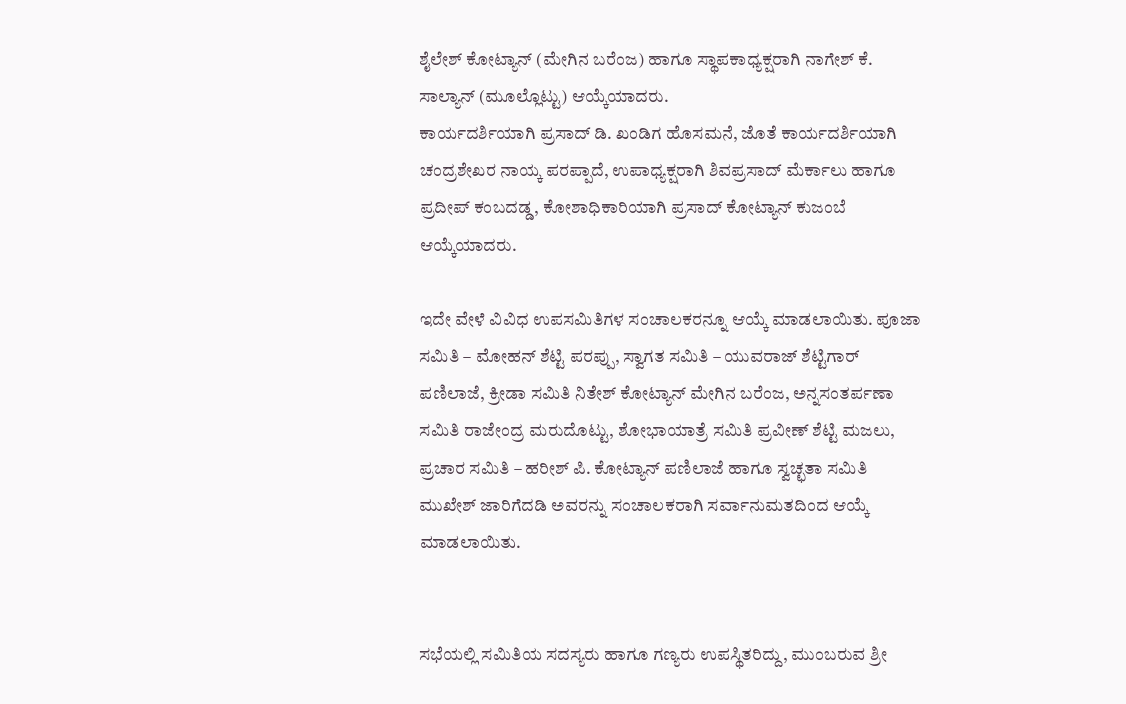ಶೈಲೇಶ್ ಕೋಟ್ಯಾನ್ (ಮೇಗಿನ ಬರೆಂಜ) ಹಾಗೂ ಸ್ಥಾಪಕಾಧ್ಯಕ್ಷರಾಗಿ ನಾಗೇಶ್ ಕೆ. ಸಾಲ್ಯಾನ್ (ಮೂಲ್ಲೊಟ್ಟು) ಆಯ್ಕೆಯಾದರು.
ಕಾರ್ಯದರ್ಶಿಯಾಗಿ ಪ್ರಸಾದ್ ಡಿ. ಖಂಡಿಗ ಹೊಸಮನೆ, ಜೊತೆ ಕಾರ್ಯದರ್ಶಿಯಾಗಿ ಚಂದ್ರಶೇಖರ ನಾಯ್ಕ ಪರಪ್ಪಾದೆ, ಉಪಾಧ್ಯಕ್ಷರಾಗಿ ಶಿವಪ್ರಸಾದ್ ಮೆರ್ಕಾಲು ಹಾಗೂ ಪ್ರದೀಪ್ ಕಂಬದಡ್ಡ, ಕೋಶಾಧಿಕಾರಿಯಾಗಿ ಪ್ರಸಾದ್ ಕೋಟ್ಯಾನ್ ಕುಜಂಬೆ ಆಯ್ಕೆಯಾದರು.

ಇದೇ ವೇಳೆ ವಿವಿಧ ಉಪಸಮಿತಿಗಳ ಸಂಚಾಲಕರನ್ನೂ ಆಯ್ಕೆ ಮಾಡಲಾಯಿತು. ಪೂಜಾ ಸಮಿತಿ – ಮೋಹನ್ ಶೆಟ್ಟಿ ಪರಪ್ಪು, ಸ್ವಾಗತ ಸಮಿತಿ – ಯುವರಾಜ್ ಶೆಟ್ಟಿಗಾರ್ ಪಣಿಲಾಜೆ, ಕ್ರೀಡಾ ಸಮಿತಿ ನಿತೇಶ್ ಕೋಟ್ಯಾನ್ ಮೇಗಿನ ಬರೆಂಜ, ಅನ್ನಸಂತರ್ಪಣಾ ಸಮಿತಿ ರಾಜೇಂದ್ರ ಮರುದೊಟ್ಟು, ಶೋಭಾಯಾತ್ರೆ ಸಮಿತಿ ಪ್ರವೀಣ್ ಶೆಟ್ಟಿ ಮಜಲು, ಪ್ರಚಾರ ಸಮಿತಿ – ಹರೀಶ್ ಪಿ. ಕೋಟ್ಯಾನ್ ಪಣಿಲಾಜೆ ಹಾಗೂ ಸ್ವಚ್ಛತಾ ಸಮಿತಿ ಮುಖೇಶ್ ಜಾರಿಗೆದಡಿ ಅವರನ್ನು ಸಂಚಾಲಕರಾಗಿ ಸರ್ವಾನುಮತದಿಂದ ಆಯ್ಕೆ ಮಾಡಲಾಯಿತು.


ಸಭೆಯಲ್ಲಿ ಸಮಿತಿಯ ಸದಸ್ಯರು ಹಾಗೂ ಗಣ್ಯರು ಉಪಸ್ಥಿತರಿದ್ದು, ಮುಂಬರುವ ಶ್ರೀ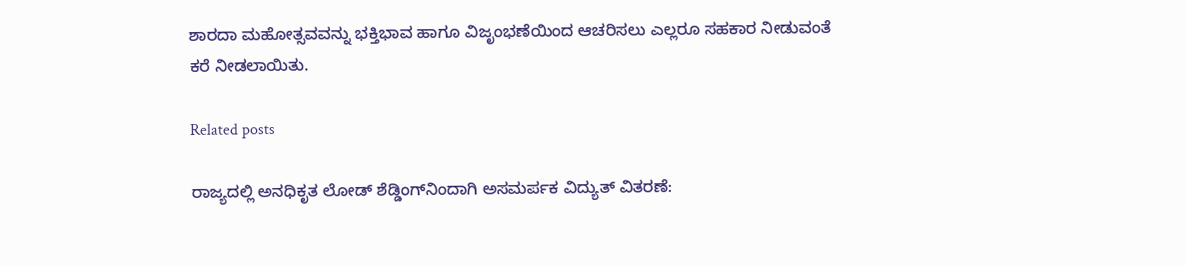ಶಾರದಾ ಮಹೋತ್ಸವವನ್ನು ಭಕ್ತಿಭಾವ ಹಾಗೂ ವಿಜೃಂಭಣೆಯಿಂದ ಆಚರಿಸಲು ಎಲ್ಲರೂ ಸಹಕಾರ ನೀಡುವಂತೆ ಕರೆ ನೀಡಲಾಯಿತು.

Related posts

ರಾಜ್ಯದಲ್ಲಿ ಅನಧಿಕೃತ ಲೋಡ್‌ ಶೆಡ್ಡಿಂಗ್‌ನಿಂದಾಗಿ ಅಸಮರ್ಪಕ ವಿದ್ಯುತ್‌ ವಿತರಣೆ: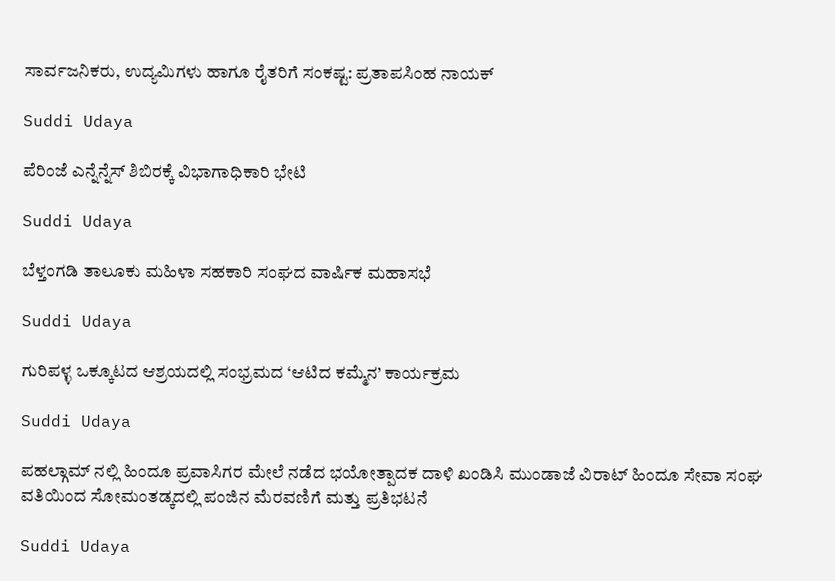ಸಾರ್ವಜನಿಕರು, ಉದ್ಯಮಿಗಳು ಹಾಗೂ ರೈತರಿಗೆ ಸಂಕಷ್ಟ: ಪ್ರತಾಪಸಿಂಹ ನಾಯಕ್‌

Suddi Udaya

ಪೆರಿಂಜೆ ಎನ್ನೆನ್ನೆಸ್ ಶಿಬಿರಕ್ಕೆ ವಿಭಾಗಾಧಿಕಾರಿ ಭೇಟಿ

Suddi Udaya

ಬೆಳ್ತಂಗಡಿ ತಾಲೂಕು ಮಹಿಳಾ ಸಹಕಾರಿ ಸಂಘದ ವಾರ್ಷಿಕ ಮಹಾಸಭೆ

Suddi Udaya

ಗುರಿಪಳ್ಳ ಒಕ್ಕೂಟದ ಆಶ್ರಯದಲ್ಲಿ ಸಂಭ್ರಮದ ‘ಆಟಿದ ಕಮ್ಮೆನ’ ಕಾರ್ಯಕ್ರಮ

Suddi Udaya

ಪಹಲ್ಗಾಮ್ ನಲ್ಲಿ ಹಿಂದೂ ಪ್ರವಾಸಿಗರ ಮೇಲೆ ನಡೆದ ಭಯೋತ್ಪಾದಕ ದಾಳಿ ಖಂಡಿಸಿ ಮುಂಡಾಜೆ ವಿರಾಟ್ ಹಿಂದೂ ಸೇವಾ ಸಂಘ ವತಿಯಿಂದ ಸೋಮಂತಡ್ಕದಲ್ಲಿ ಪಂಜಿನ ಮೆರವಣಿಗೆ ಮತ್ತು ಪ್ರತಿಭಟನೆ

Suddi Udaya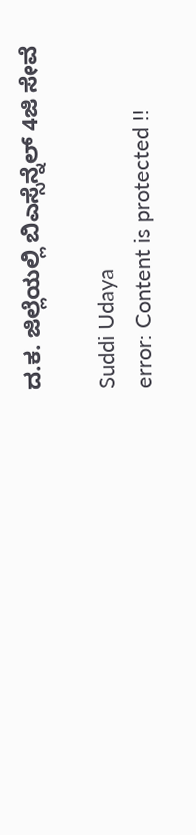ದ.ಕ. ಜಿಲ್ಲೆಯಲ್ಲಿ ಬಿಎಸ್ಸೆನ್ನೆಲ್ 4ಜಿ ಸೇವೆ

Suddi Udaya
error: Content is protected !!